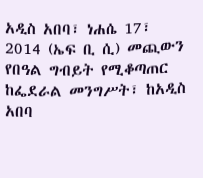አዲስ አበባ፣ ነሐሴ 17፣ 2014 (ኤፍ ቢ ሲ) መጪውን የበዓል ግብይት የሚቆጣጠር ከፌደራል መንግሥት፣ ከአዲስ አበባ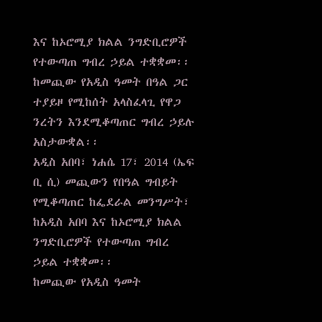እና ከኦሮሚያ ክልል ንግድቢሮዎች የተውጣጠ ግብረ ኃይል ተቋቋመ፡፡
ከመጪው የአዲስ ዓመት በዓል ጋር ተያይዞ የሚከሰት አላስፈላጊ የዋጋ ንረትን እንደሚቆጣጠር ግብረ ኃይሉ አስታውቋል፡፡
አዲስ አበባ፣ ነሐሴ 17፣ 2014 (ኤፍ ቢ ሲ) መጪውን የበዓል ግብይት የሚቆጣጠር ከፌደራል መንግሥት፣ ከአዲስ አበባ እና ከኦሮሚያ ክልል ንግድቢሮዎች የተውጣጠ ግብረ ኃይል ተቋቋመ፡፡
ከመጪው የአዲስ ዓመት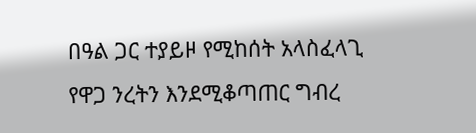በዓል ጋር ተያይዞ የሚከሰት አላስፈላጊ የዋጋ ንረትን እንደሚቆጣጠር ግብረ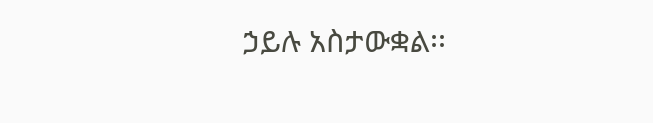ኃይሉ አስታውቋል፡፡